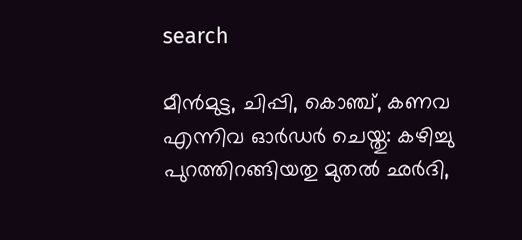search

മീൻമുട്ട, ചിപ്പി, കൊഞ്ച്, കണവ എന്നിവ ഓർഡർ ചെയ്തു: കഴിച്ചു പുറത്തിറങ്ങിയതു മുതൽ ഛർദി,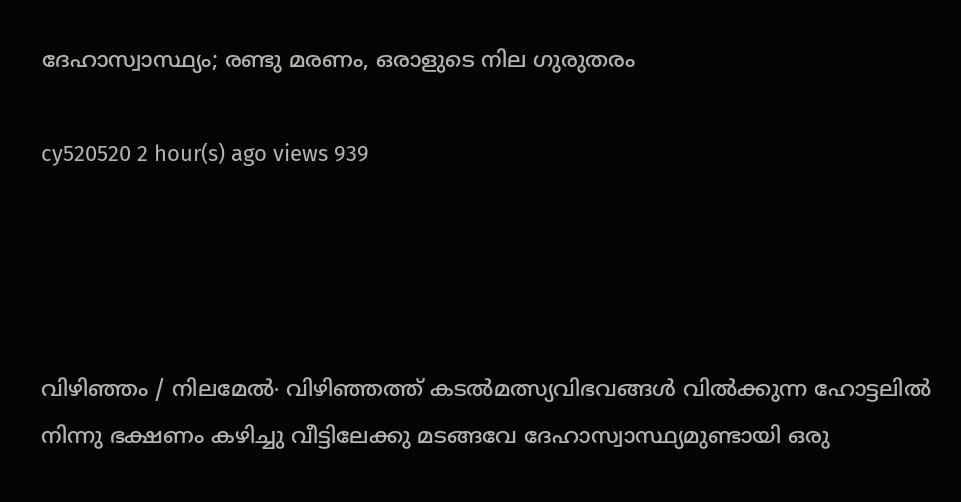ദേഹാസ്വാസ്ഥ്യം; രണ്ടു മരണം, ഒരാളുടെ നില ഗുരുതരം

cy520520 2 hour(s) ago views 939




വിഴിഞ്ഞം / നിലമേൽ∙ വിഴിഞ്ഞത്ത് കടൽമത്സ്യവിഭവങ്ങൾ വിൽക്കുന്ന ഹോട്ടലിൽ നിന്നു ഭക്ഷണം കഴിച്ചു വീട്ടിലേക്കു മടങ്ങവേ ദേഹാസ്വാസ്ഥ്യമുണ്ടായി ഒരു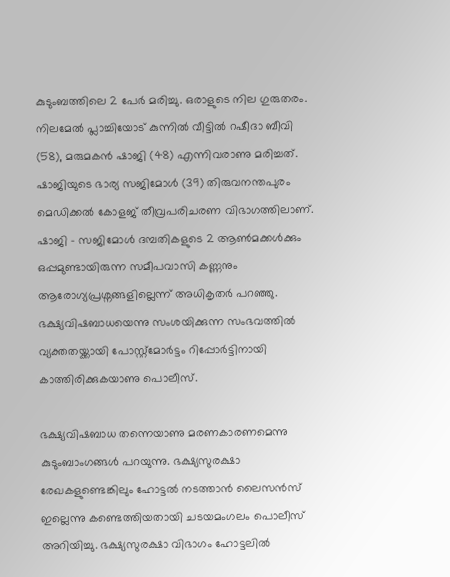കുടുംബത്തിലെ 2 പേർ മരിച്ചു. ഒരാളുടെ നില ഗുരുതരം. നിലമേൽ പ്ലാച്ചിയോട് കുന്നിൽ വീട്ടിൽ റഷീദാ ബീവി (58), മരുമകൻ ഷാജി (48) എന്നിവരാണു മരിച്ചത്. ഷാജിയുടെ ഭാര്യ സജിമോൾ (39) തിരുവനന്തപുരം മെഡിക്കൽ കോളജ് തീവ്രപരിചരണ വിഭാഗത്തിലാണ്. ഷാജി – സജിമോൾ ദമ്പതികളുടെ 2 ആൺമക്കൾക്കും ഒപ്പമുണ്ടായിരുന്ന സമീപവാസി കണ്ണനും ആരോഗ്യപ്രശ്നങ്ങളില്ലെന്ന് അധികൃതർ പറഞ്ഞു. ഭക്ഷ്യവിഷബാധയെന്നു സംശയിക്കുന്ന സംഭവത്തിൽ വ്യക്തതയ്ക്കായി പോസ്റ്റ്മോർട്ടം റിപ്പോർട്ടിനായി കാത്തിരിക്കുകയാണു പൊലീസ്.

ഭക്ഷ്യവിഷബാധ തന്നെയാണു മരണകാരണമെന്നു കുടുംബാംഗങ്ങൾ പറയുന്നു. ഭക്ഷ്യസുരക്ഷാ രേഖകളുണ്ടെങ്കിലും ഹോട്ടൽ നടത്താൻ ലൈസൻസ് ഇല്ലെന്നു കണ്ടെത്തിയതായി ചടയമംഗലം പൊലീസ് അറിയിച്ചു. ഭക്ഷ്യസുരക്ഷാ വിഭാഗം ഹോട്ടലിൽ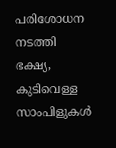പരിശോധന നടത്തി ഭക്ഷ്യ, കുടിവെള്ള സാംപിളുകൾ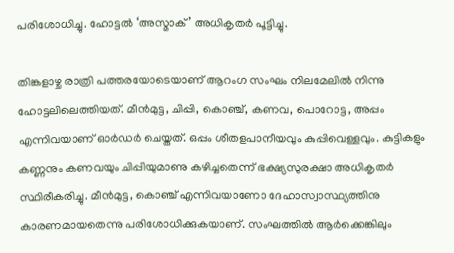പരിശോധിച്ചു. ഹോട്ടൽ ‘അസ്മാക്’ അധികൃതർ പൂട്ടിച്ചു.

തിങ്കളാഴ്ച രാത്രി പത്തരയോടെയാണ് ആറംഗ സംഘം നിലമേലിൽ നിന്നു ഹോട്ടലിലെത്തിയത്. മീൻമുട്ട, ചിപ്പി, കൊഞ്ച്, കണവ, പൊറോട്ട, അപ്പം എന്നിവയാണ് ഓർഡർ ചെയ്തത്. ഒപ്പം ശീതളപാനീയവും കുപ്പിവെള്ളവും. കുട്ടികളും കണ്ണനും കണവയും ചിപ്പിയുമാണു കഴിച്ചതെന്ന് ഭക്ഷ്യസുരക്ഷാ അധികൃതർ സ്ഥിരീകരിച്ചു. മീൻമുട്ട, കൊഞ്ച് എന്നിവയാണോ ദേഹാസ്വാസ്ഥ്യത്തിനു കാരണമായതെന്നു പരിശോധിക്കുകയാണ്. സംഘത്തിൽ ആർക്കെങ്കിലും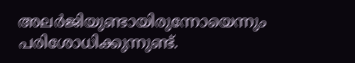അലർജിയുണ്ടായിരുന്നോയെന്നും പരിശോധിക്കുന്നുണ്ട്.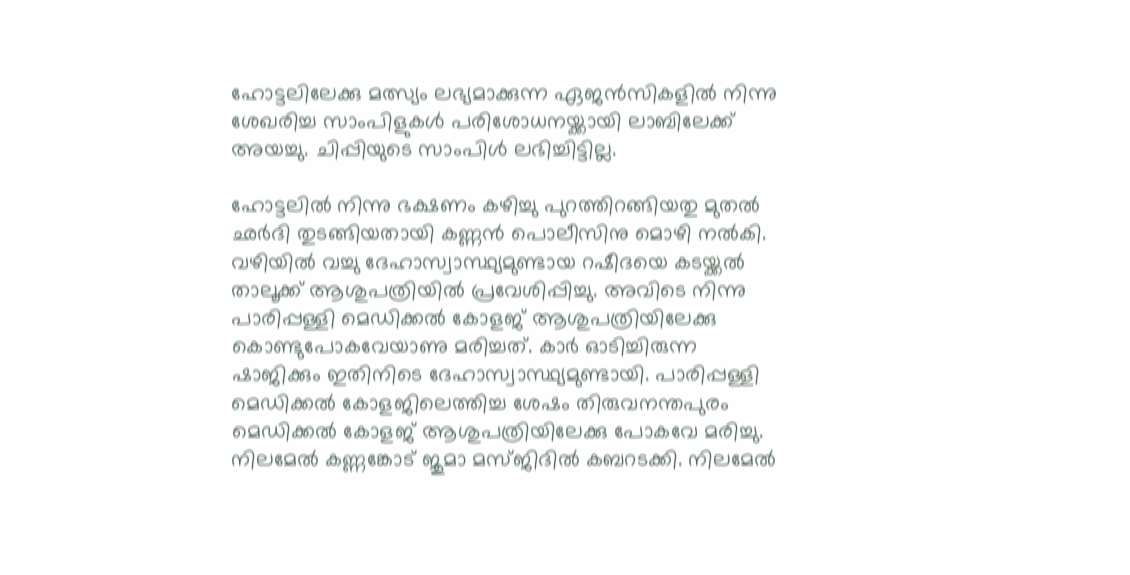ഹോട്ടലിലേക്കു മത്സ്യം ലഭ്യമാക്കുന്ന ഏജൻസികളിൽ നിന്നു ശേഖരിച്ച സാംപിളുകൾ പരിശോധനയ്ക്കായി ലാബിലേക്ക് അയച്ചു. ചിപ്പിയുടെ സാംപിൾ ലഭിച്ചിട്ടില്ല.

ഹോട്ടലിൽ നിന്നു ഭക്ഷണം കഴിച്ചു പുറത്തിറങ്ങിയതു മുതൽ ഛർദി തുടങ്ങിയതായി കണ്ണൻ പൊലീസിനു മൊഴി നൽകി. വഴിയിൽ വച്ചു ദേഹാസ്വാസ്ഥ്യമുണ്ടായ റഷീദയെ കടയ്ക്കൽ താലൂക്ക് ആശുപത്രിയിൽ പ്രവേശിപ്പിച്ചു. അവിടെ നിന്നു പാരിപ്പള്ളി മെഡിക്കൽ കോളജ് ആശുപത്രിയിലേക്കു കൊണ്ടുപോകവേയാണു മരിച്ചത്. കാർ ഓടിച്ചിരുന്ന ഷാജിക്കും ഇതിനിടെ ദേഹാസ്വാസ്ഥ്യമുണ്ടായി. പാരിപ്പള്ളി മെഡിക്കൽ കോളജിലെത്തിച്ച ശേഷം തിരുവനന്തപുരം മെഡിക്കൽ കോളജ് ആശുപത്രിയിലേക്കു പോകവേ മരിച്ചു. നിലമേൽ കണ്ണങ്കോട് ജുമാ മസ്ജിദിൽ കബറടക്കി. നിലമേൽ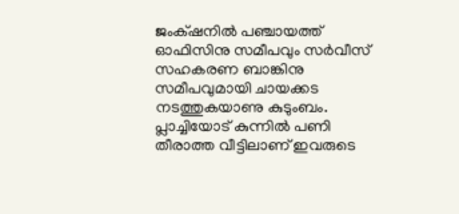ജംക്‌ഷനിൽ പഞ്ചായത്ത് ഓഫിസിനു സമീപവും സർവീസ് സഹകരണ ബാങ്കിനു സമീപവുമായി ചായക്കട നടത്തുകയാണു കുടുംബം. പ്ലാച്ചിയോട് കുന്നിൽ പണി തീരാത്ത വീട്ടിലാണ് ഇവരുടെ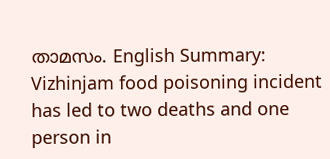താമസം. English Summary:
Vizhinjam food poisoning incident has led to two deaths and one person in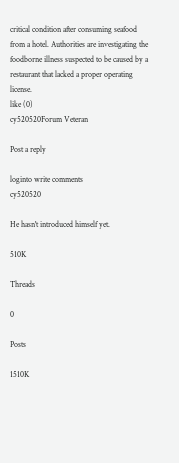critical condition after consuming seafood from a hotel. Authorities are investigating the foodborne illness suspected to be caused by a restaurant that lacked a proper operating license.
like (0)
cy520520Forum Veteran

Post a reply

loginto write comments
cy520520

He hasn't introduced himself yet.

510K

Threads

0

Posts

1510K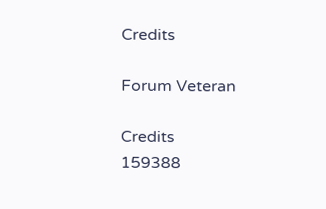Credits

Forum Veteran

Credits
159388